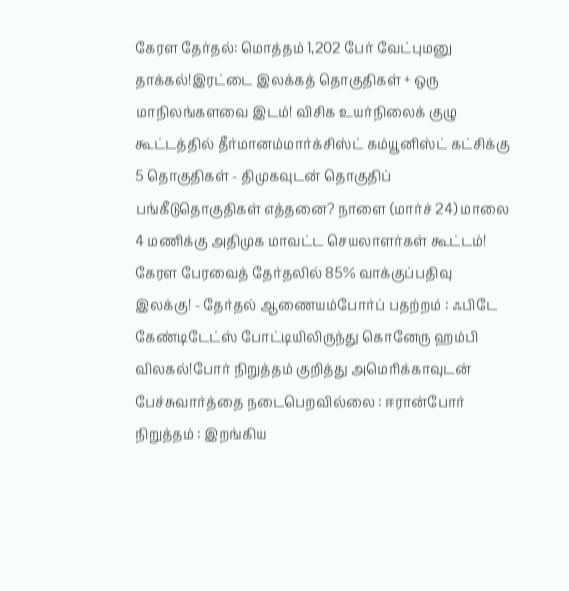கேரள தேர்தல்: மொத்தம் 1,202 பேர் வேட்புமனு தாக்கல்!இரட்டை இலக்கத் தொகுதிகள் + ஒரு மாநிலங்களவை இடம்! விசிக உயர்நிலைக் குழு கூட்டத்தில் தீர்மானம்மார்க்சிஸ்ட் கம்யூனிஸ்ட் கட்சிக்கு 5 தொகுதிகள் - திமுகவுடன் தொகுதிப் பங்கீடுதொகுதிகள் எத்தனை? நாளை (மார்ச் 24) மாலை 4 மணிக்கு அதிமுக மாவட்ட செயலாளர்கள் கூட்டம்! கேரள பேரவைத் தேர்தலில் 85% வாக்குப்பதிவு இலக்கு! - தேர்தல் ஆணையம்போர்ப் பதற்றம் : ஃபிடே கேண்டிடேட்ஸ் போட்டியிலிருந்து கொனேரு ஹம்பி விலகல்!போர் நிறுத்தம் குறித்து அமெரிக்காவுடன் பேச்சுவார்த்தை நடைபெறவில்லை : ஈரான்போர் நிறுத்தம் : இறங்கிய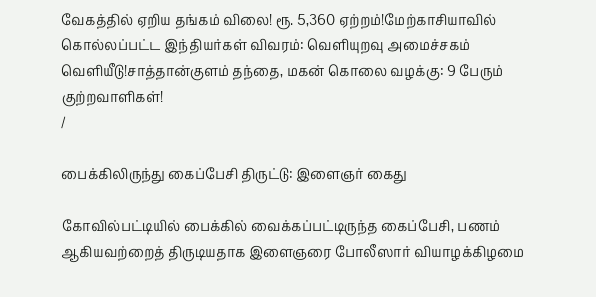வேகத்தில் ஏறிய தங்கம் விலை! ரூ. 5,360 ஏற்றம்!மேற்காசியாவில் கொல்லப்பட்ட இந்தியர்கள் விவரம்: வெளியுறவு அமைச்சகம் வெளியீடு!சாத்தான்குளம் தந்தை, மகன் கொலை வழக்கு: 9 பேரும் குற்றவாளிகள்!
/

பைக்கிலிருந்து கைப்பேசி திருட்டு: இளைஞர் கைது

கோவில்பட்டியில் பைக்கில் வைக்கப்பட்டிருந்த கைப்பேசி, பணம் ஆகியவற்றைத் திருடியதாக இளைஞரை போலீஸார் வியாழக்கிழமை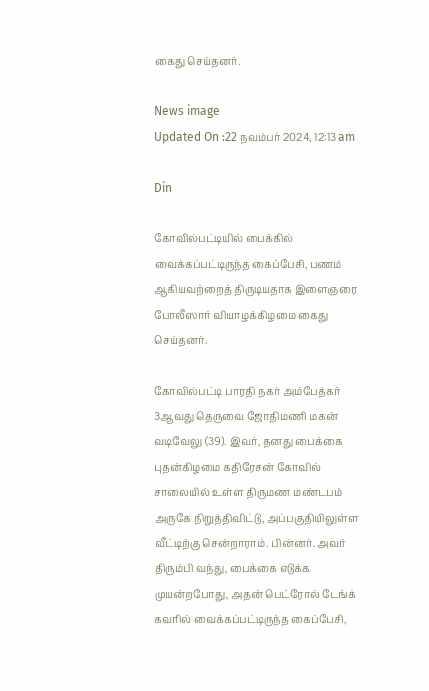கைது செய்தனர்.

News image
Updated On :22 நவம்பர் 2024, 12:13 am

Din

கோவில்பட்டியில் பைக்கில் வைக்கப்பட்டிருந்த கைப்பேசி, பணம் ஆகியவற்றைத் திருடியதாக இளைஞரை போலீஸார் வியாழக்கிழமை கைது செய்தனர்.

கோவில்பட்டி பாரதி நகர் அம்பேத்கர் 3ஆவது தெருவை ஜோதிமணி மகன் வடிவேலு (39). இவர், தனது பைக்கை புதன்கிழமை கதிரேசன் கோவில் சாலையில் உள்ள திருமண மண்டபம் அருகே நிறுத்திவிட்டு, அப்பகுதியிலுள்ள வீட்டிற்கு சென்றாராம். பின்னர். அவர் திரும்பி வந்து, பைக்கை எடுக்க முயன்றபோது, அதன் பெட்ரோல் டேங்க் கவரில் வைக்கப்பட்டிருந்த கைப்பேசி,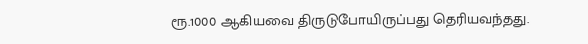ரூ.1000 ஆகியவை திருடுபோயிருப்பது தெரியவந்தது.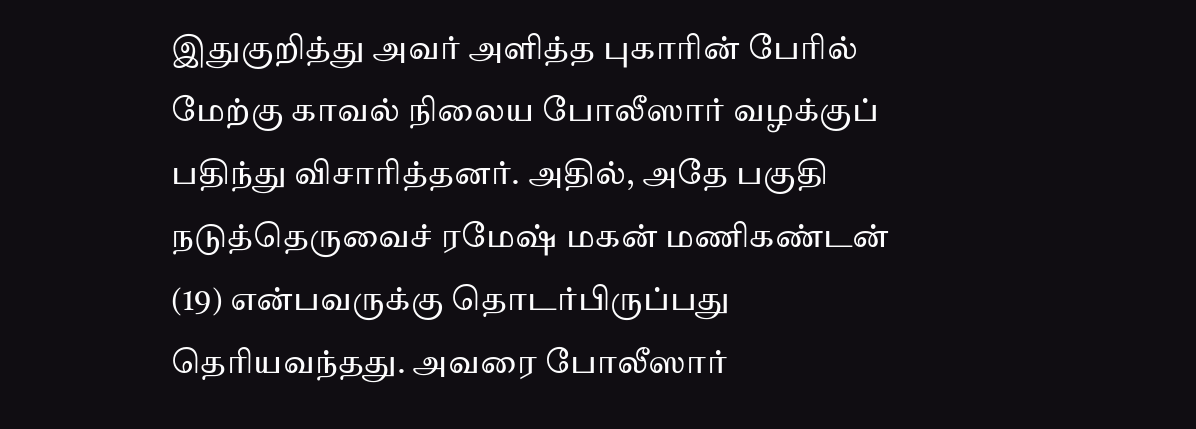இதுகுறித்து அவர் அளித்த புகாரின் பேரில் மேற்கு காவல் நிலைய போலீஸார் வழக்குப் பதிந்து விசாரித்தனர். அதில், அதே பகுதி நடுத்தெருவைச் ரமேஷ் மகன் மணிகண்டன் (19) என்பவருக்கு தொடர்பிருப்பது தெரியவந்தது. அவரை போலீஸார்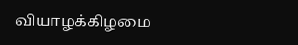வியாழக்கிழமை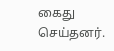கைது செய்தனர்.